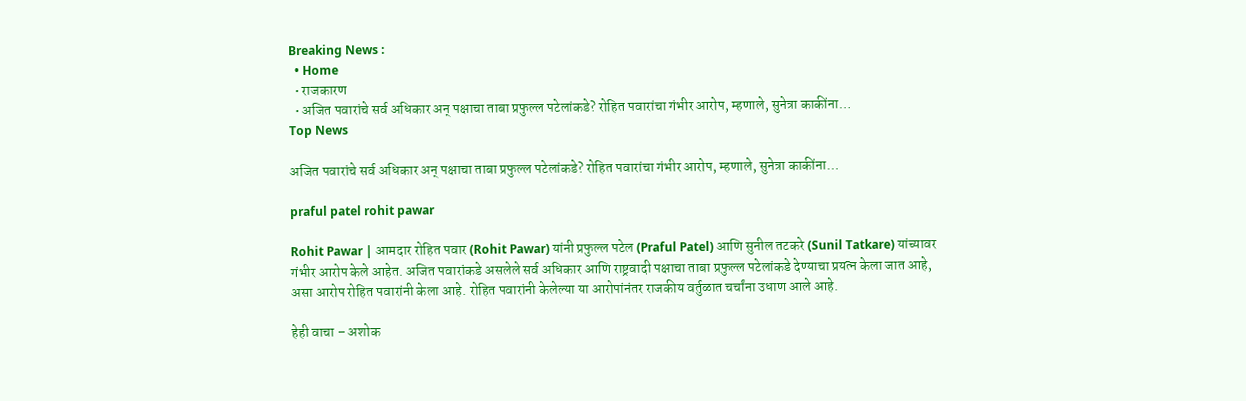Breaking News :
  • Home
  • राजकारण
  • अजित पवारांचे सर्व अधिकार अन् पक्षाचा ताबा प्रफुल्ल पटेलांकडे? रोहित पवारांचा गंभीर आरोप, म्हणाले, सुनेत्रा काकींना…
Top News

अजित पवारांचे सर्व अधिकार अन् पक्षाचा ताबा प्रफुल्ल पटेलांकडे? रोहित पवारांचा गंभीर आरोप, म्हणाले, सुनेत्रा काकींना…

praful patel rohit pawar

Rohit Pawar | आमदार रोहित पवार (Rohit Pawar) यांनी प्रफुल्ल पटेल (Praful Patel) आणि सुनील तटकरे (Sunil Tatkare) यांच्यावर गंभीर आरोप केले आहेत. अजित पवारांकडे असलेले सर्व अधिकार आणि राष्ट्रवादी पक्षाचा ताबा प्रफुल्ल पटेलांकडे देण्याचा प्रयत्न केला जात आहे, असा आरोप रोहित पवारांनी केला आहे. रोहित पवारांनी केलेल्या या आरोपांनंतर राजकीय वर्तुळात चर्चांना उधाण आले आहे.

हेही वाचा – अशोक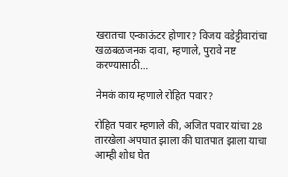खरातचा एन्काऊंटर होणार? विजय वडेट्टीवारांचा खळबळजनक दावा, म्हणाले, पुरावे नष्ट करण्यासाठी…

नेमकं काय म्हणाले रोहित पवार?

रोहित पवार म्हणाले की, अजित पवार यांचा 28 तारखेला अपघात झाला की घातपात झाला याचा आम्ही शोध घेत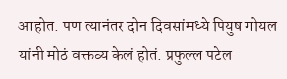आहोत. पण त्यानंतर दोन दिवसांमध्ये पियुष गोयल यांनी मोठं वक्तव्य केलं होतं. प्रफुल्ल पटेल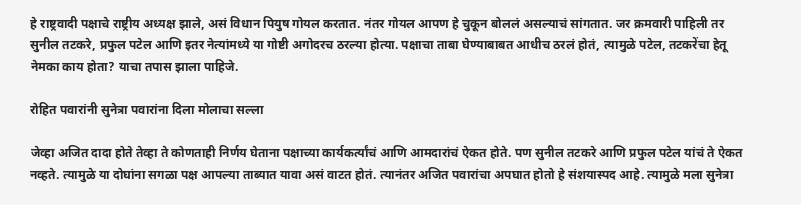हे राष्ट्रवादी पक्षाचे राष्ट्रीय अध्यक्ष झाले, असं विधान पियुष गोयल करतात. नंतर गोयल आपण हे चुकून बोललं असल्याचं सांगतात. जर क्रमवारी पाहिली तर सुनील तटकरे, प्रफुल पटेल आणि इतर नेत्यांमध्ये या गोष्टी अगोदरच ठरल्या होत्या. पक्षाचा ताबा घेण्याबाबत आधीच ठरलं होतं, त्यामुळे पटेल, तटकरेंचा हेतू नेमका काय होता? याचा तपास झाला पाहिजे.

रोहित पवारांनी सुनेत्रा पवारांना दिला मोलाचा सल्ला

जेव्हा अजित दादा होते तेव्हा ते कोणताही निर्णय घेताना पक्षाच्या कार्यकर्त्यांचं आणि आमदारांचं ऐकत होते. पण सुनील तटकरे आणि प्रफुल पटेल यांचं ते ऐकत नव्हते. त्यामुळे या दोघांना सगळा पक्ष आपल्या ताब्यात यावा असं वाटत होतं. त्यानंतर अजित पवारांचा अपघात होतो हे संशयास्पद आहे. त्यामुळे मला सुनेत्रा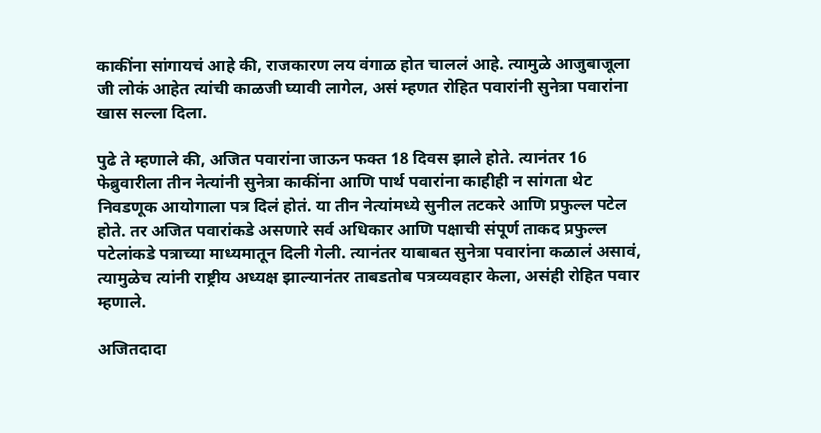काकींना सांगायचं आहे की, राजकारण लय वंगाळ होत चाललं आहे. त्यामुळे आजुबाजूला जी लोकं आहेत त्यांची काळजी घ्यावी लागेल, असं म्हणत रोहित पवारांनी सुनेत्रा पवारांना खास सल्ला दिला.

पुढे ते म्हणाले की, अजित पवारांना जाऊन फक्त 18 दिवस झाले होते. त्यानंतर 16 फेब्रुवारीला तीन नेत्यांनी सुनेत्रा काकींना आणि पार्थ पवारांना काहीही न सांगता थेट निवडणूक आयोगाला पत्र दिलं होतं. या तीन नेत्यांमध्ये सुनील तटकरे आणि प्रफुल्ल पटेल होते. तर अजित पवारांकडे असणारे सर्व अधिकार आणि पक्षाची संपूर्ण ताकद प्रफुल्ल पटेलांकडे पत्राच्या माध्यमातून दिली गेली. त्यानंतर याबाबत सुनेत्रा पवारांना कळालं असावं, त्यामुळेच त्यांनी राष्ट्रीय अध्यक्ष झाल्यानंतर ताबडतोब पत्रव्यवहार केला, असंही रोहित पवार म्हणाले.

अजितदादा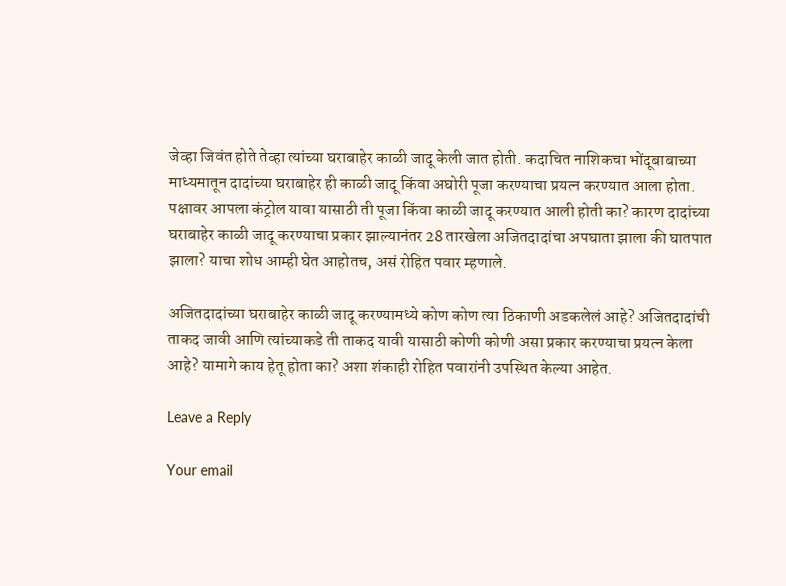जेव्हा जिवंत होते तेव्हा त्यांच्या घराबाहेर काळी जादू केली जात होती. कदाचित नाशिकचा भोंदूबाबाच्या माध्यमातून दादांच्या घराबाहेर ही काळी जादू किंवा अघोरी पूजा करण्याचा प्रयत्न करण्यात आला होता. पक्षावर आपला कंट्रोल यावा यासाठी ती पूजा किंवा काळी जादू करण्यात आली होती का? कारण दादांच्या घराबाहेर काळी जादू करण्याचा प्रकार झाल्यानंतर 28 तारखेला अजितदादांचा अपघाता झाला की घातपात झाला? याचा शोध आम्ही घेत आहोतच, असं रोहित पवार म्हणाले.

अजितदादांच्या घराबाहेर काळी जादू करण्यामध्ये कोण कोण त्या ठिकाणी अडकलेलं आहे? अजितदादांची ताकद जावी आणि त्यांच्याकडे ती ताकद यावी यासाठी कोणी कोणी असा प्रकार करण्याचा प्रयत्न केला आहे? यामागे काय हेतू होता का? अशा शंकाही रोहित पवारांनी उपस्थित केल्या आहेत.

Leave a Reply

Your email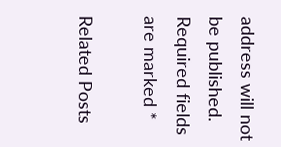address will not be published. Required fields are marked *

Related Posts